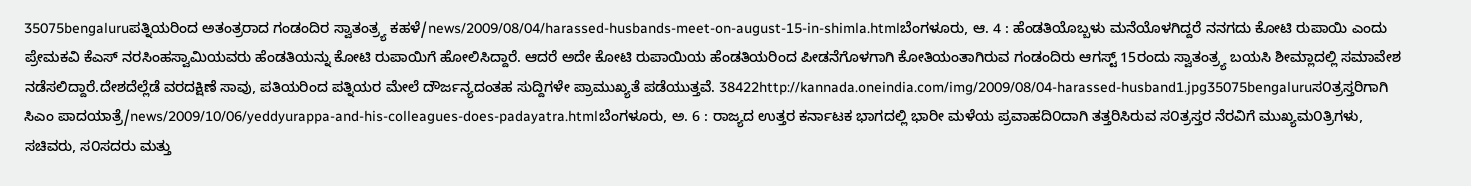35075bengaluruಪತ್ನಿಯರಿಂದ ಅತಂತ್ರರಾದ ಗಂಡಂದಿರ ಸ್ವಾತಂತ್ರ್ಯ ಕಹಳೆ/news/2009/08/04/harassed-husbands-meet-on-august-15-in-shimla.htmlಬೆಂಗಳೂರು, ಆ. 4 : ಹೆಂಡತಿಯೊಬ್ಬಳು ಮನೆಯೊಳಗಿದ್ದರೆ ನನಗದು ಕೋಟಿ ರುಪಾಯಿ ಎಂದು ಪ್ರೇಮಕವಿ ಕೆಎಸ್ ನರಸಿಂಹಸ್ವಾಮಿಯವರು ಹೆಂಡತಿಯನ್ನು ಕೋಟಿ ರುಪಾಯಿಗೆ ಹೋಲಿಸಿದ್ದಾರೆ. ಆದರೆ ಅದೇ ಕೋಟಿ ರುಪಾಯಿಯ ಹೆಂಡತಿಯರಿಂದ ಪೀಡನೆಗೊಳಗಾಗಿ ಕೋತಿಯಂತಾಗಿರುವ ಗಂಡಂದಿರು ಆಗಸ್ಟ್ 15ರಂದು ಸ್ವಾತಂತ್ರ್ಯ ಬಯಸಿ ಶೀಮ್ಲಾದಲ್ಲಿ ಸಮಾವೇಶ ನಡೆಸಲಿದ್ದಾರೆ.ದೇಶದೆಲ್ಲೆಡೆ ವರದಕ್ಷಿಣೆ ಸಾವು, ಪತಿಯರಿಂದ ಪತ್ನಿಯರ ಮೇಲೆ ದೌರ್ಜನ್ಯದಂತಹ ಸುದ್ದಿಗಳೇ ಪ್ರಾಮುಖ್ಯತೆ ಪಡೆಯುತ್ತವೆ. 38422http://kannada.oneindia.com/img/2009/08/04-harassed-husband1.jpg35075bengaluruಸ೦ತ್ರಸ್ತರಿಗಾಗಿ ಸಿಎಂ ಪಾದಯಾತ್ರೆ/news/2009/10/06/yeddyurappa-and-his-colleagues-does-padayatra.htmlಬೆಂಗಳೂರು, ಅ. 6 : ರಾಜ್ಯದ ಉತ್ತರ ಕರ್ನಾಟಕ ಭಾಗದಲ್ಲಿ ಭಾರೀ ಮಳೆಯ ಪ್ರವಾಹದಿ೦ದಾಗಿ ತತ್ತರಿಸಿರುವ ಸ೦ತ್ರಸ್ತರ ನೆರವಿಗೆ ಮುಖ್ಯಮ೦ತ್ರಿಗಳು, ಸಚಿವರು, ಸ೦ಸದರು ಮತ್ತು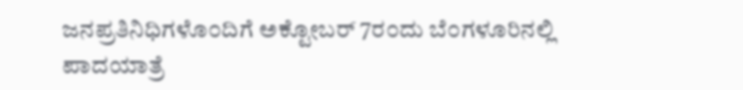ಜನಪ್ರತಿನಿಧಿಗಳೊ೦ದಿಗೆ ಅಕ್ಟೋಬರ್ 7ರ೦ದು ಬೆ೦ಗಳೂರಿನಲ್ಲಿ ಪಾದಯಾತ್ರೆ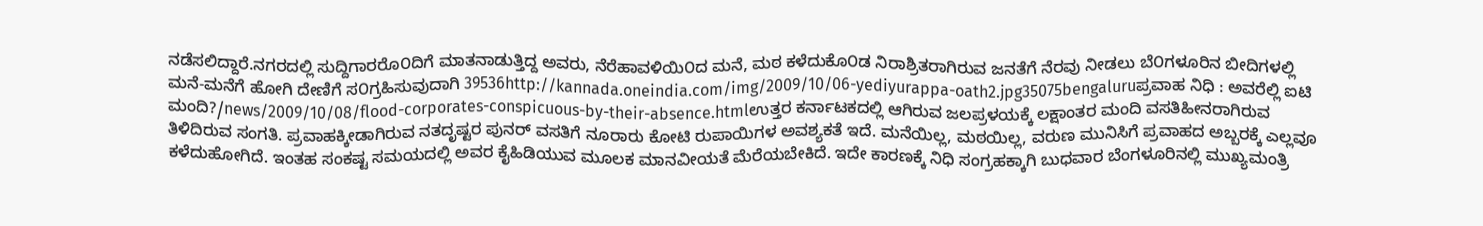ನಡೆಸಲಿದ್ದಾರೆ.ನಗರದಲ್ಲಿ ಸುದ್ದಿಗಾರರೊ೦ದಿಗೆ ಮಾತನಾಡುತ್ತಿದ್ದ ಅವರು, ನೆರೆಹಾವಳಿಯಿ೦ದ ಮನೆ, ಮಠ ಕಳೆದುಕೊ೦ಡ ನಿರಾಶ್ರಿತರಾಗಿರುವ ಜನತೆಗೆ ನೆರವು ನೀಡಲು ಬೆ೦ಗಳೂರಿನ ಬೀದಿಗಳಲ್ಲಿ ಮನೆ-ಮನೆಗೆ ಹೋಗಿ ದೇಣಿಗೆ ಸ೦ಗ್ರಹಿಸುವುದಾಗಿ 39536http://kannada.oneindia.com/img/2009/10/06-yediyurappa-oath2.jpg35075bengaluruಪ್ರವಾಹ ನಿಧಿ : ಅವರೆಲ್ಲಿ ಐಟಿ ಮಂದಿ?/news/2009/10/08/flood-corporates-conspicuous-by-their-absence.htmlಉತ್ತರ ಕರ್ನಾಟಕದಲ್ಲಿ ಆಗಿರುವ ಜಲಪ್ರಳಯಕ್ಕೆ ಲಕ್ಷಾಂತರ ಮಂದಿ ವಸತಿಹೀನರಾಗಿರುವ ತಿಳಿದಿರುವ ಸಂಗತಿ. ಪ್ರವಾಹಕ್ಕೀಡಾಗಿರುವ ನತದೃಷ್ಟರ ಪುನರ್ ವಸತಿಗೆ ನೂರಾರು ಕೋಟಿ ರುಪಾಯಿಗಳ ಅವಶ್ಯಕತೆ ಇದೆ. ಮನೆಯಿಲ್ಲ, ಮಠಯಿಲ್ಲ, ವರುಣ ಮುನಿಸಿಗೆ ಪ್ರವಾಹದ ಅಬ್ಬರಕ್ಕೆ ಎಲ್ಲವೂ ಕಳೆದುಹೋಗಿದೆ. ಇಂತಹ ಸಂಕಷ್ಟ ಸಮಯದಲ್ಲಿ ಅವರ ಕೈಹಿಡಿಯುವ ಮೂಲಕ ಮಾನವೀಯತೆ ಮೆರೆಯಬೇಕಿದೆ. ಇದೇ ಕಾರಣಕ್ಕೆ ನಿಧಿ ಸಂಗ್ರಹಕ್ಕಾಗಿ ಬುಧವಾರ ಬೆಂಗಳೂರಿನಲ್ಲಿ ಮುಖ್ಯಮಂತ್ರಿ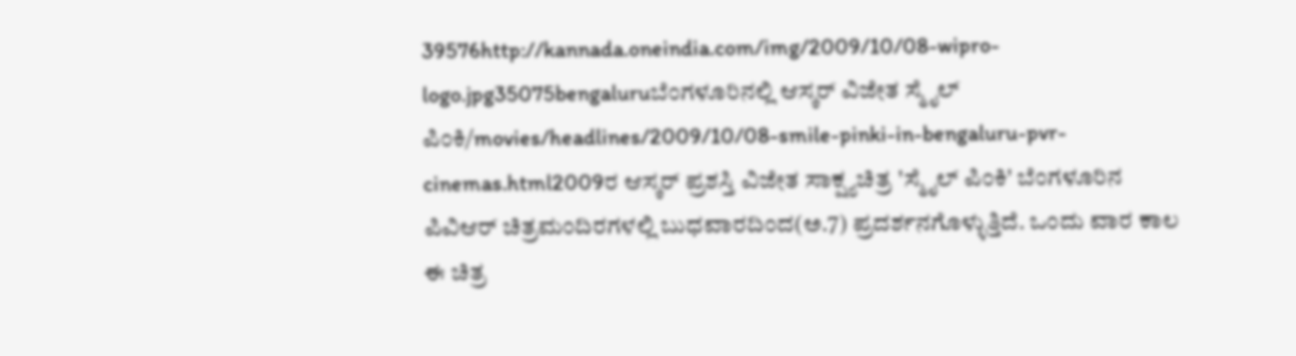39576http://kannada.oneindia.com/img/2009/10/08-wipro-logo.jpg35075bengaluruಬೆಂಗಳೂರಿನಲ್ಲಿ ಆಸ್ಕರ್ ವಿಜೇತ ಸ್ಮೈಲ್ ಪಿಂಕಿ/movies/headlines/2009/10/08-smile-pinki-in-bengaluru-pvr-cinemas.html2009ರ ಆಸ್ಕರ್ ಪ್ರಶಸ್ತಿ ವಿಜೇತ ಸಾಕ್ಷ್ಯಚಿತ್ರ 'ಸ್ಮೈಲ್ ಪಿಂಕಿ' ಬೆಂಗಳೂರಿನ ಪಿವಿಆರ್ ಚಿತ್ರಮಂದಿರಗಳಲ್ಲಿ ಬುಧವಾರದಿಂದ(ಅ.7) ಪ್ರದರ್ಶನಗೊಳ್ಳುತ್ತಿದೆ. ಒಂದು ವಾರ ಕಾಲ ಈ ಚಿತ್ರ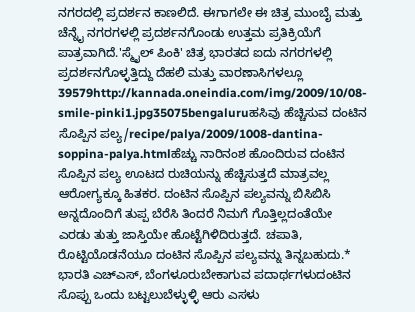ನಗರದಲ್ಲಿ ಪ್ರದರ್ಶನ ಕಾಣಲಿದೆ. ಈಗಾಗಲೇ ಈ ಚಿತ್ರ ಮುಂಬೈ ಮತ್ತು ಚೆನ್ನೈ ನಗರಗಳಲ್ಲಿ ಪ್ರದರ್ಶನಗೊಂಡು ಉತ್ತಮ ಪ್ರತಿಕ್ರಿಯೆಗೆ ಪಾತ್ರವಾಗಿದೆ.'ಸ್ಮೈಲ್ ಪಿಂಕಿ' ಚಿತ್ರ ಭಾರತದ ಐದು ನಗರಗಳಲ್ಲಿ ಪ್ರದರ್ಶನಗೊಳ್ಳತ್ತಿದ್ದು ದೆಹಲಿ ಮತ್ತು ವಾರಣಾಸಿಗಳಲ್ಲೂ 39579http://kannada.oneindia.com/img/2009/10/08-smile-pinki1.jpg35075bengaluruಹಸಿವು ಹೆಚ್ಚಿಸುವ ದಂಟಿನ ಸೊಪ್ಪಿನ ಪಲ್ಯ/recipe/palya/2009/1008-dantina-soppina-palya.htmlಹೆಚ್ಚು ನಾರಿನಂಶ ಹೊಂದಿರುವ ದಂಟಿನ ಸೊಪ್ಪಿನ ಪಲ್ಯ ಊಟದ ರುಚಿಯನ್ನು ಹೆಚ್ಚಿಸುತ್ತದೆ ಮಾತ್ರವಲ್ಲ ಆರೋಗ್ಯಕ್ಕೂ ಹಿತಕರ. ದಂಟಿನ ಸೊಪ್ಪಿನ ಪಲ್ಯವನ್ನು ಬಿಸಿಬಿಸಿ ಅನ್ನದೊಂದಿಗೆ ತುಪ್ಪ ಬೆರೆಸಿ ತಿಂದರೆ ನಿಮಗೆ ಗೊತ್ತಿಲ್ಲದಂತೆಯೇ ಎರಡು ತುತ್ತು ಜಾಸ್ತಿಯೇ ಹೊಟ್ಟೆಗಿಳಿದಿರುತ್ತದೆ. ಚಪಾತಿ, ರೊಟ್ಟಿಯೊಡನೆಯೂ ದಂಟಿನ ಸೊಪ್ಪಿನ ಪಲ್ಯವನ್ನು ತಿನ್ನಬಹುದು.* ಭಾರತಿ ಎಚ್ಎಸ್, ಬೆಂಗಳೂರುಬೇಕಾಗುವ ಪದಾರ್ಥಗಳುದಂಟಿನ ಸೊಪ್ಪು ಒಂದು ಬಟ್ಟಲುಬೆಳ್ಳುಳ್ಳಿ ಆರು ಎಸಳು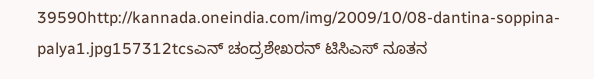39590http://kannada.oneindia.com/img/2009/10/08-dantina-soppina-palya1.jpg157312tcsಎನ್ ಚಂದ್ರಶೇಖರನ್ ಟಿಸಿಎಸ್ ನೂತನ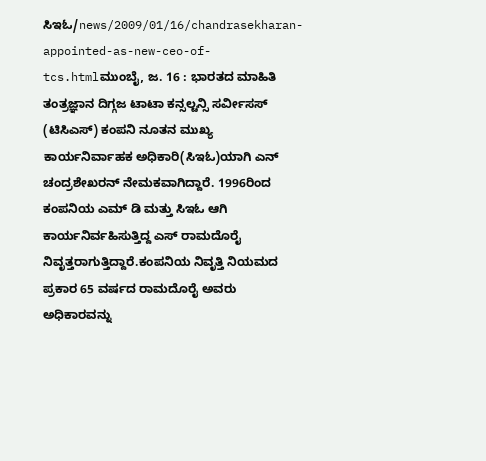ಸಿಇಓ/news/2009/01/16/chandrasekharan-appointed-as-new-ceo-of-tcs.htmlಮುಂಬೈ, ಜ. 16 : ಭಾರತದ ಮಾಹಿತಿ ತಂತ್ರಜ್ಞಾನ ದಿಗ್ಗಜ ಟಾಟಾ ಕನ್ಸಲ್ಟನ್ಸಿ ಸರ್ವೀಸಸ್ (ಟಿಸಿಎಸ್) ಕಂಪನಿ ನೂತನ ಮುಖ್ಯ ಕಾರ್ಯನಿರ್ವಾಹಕ ಅಧಿಕಾರಿ(ಸಿಇಓ)ಯಾಗಿ ಎನ್ ಚಂದ್ರಶೇಖರನ್ ನೇಮಕವಾಗಿದ್ದಾರೆ. 1996ರಿಂದ ಕಂಪನಿಯ ಎಮ್ ಡಿ ಮತ್ತು ಸಿಇಓ ಆಗಿ ಕಾರ್ಯನಿರ್ವಹಿಸುತ್ತಿದ್ದ ಎಸ್ ರಾಮದೊರೈ ನಿವೃತ್ತರಾಗುತ್ತಿದ್ದಾರೆ.ಕಂಪನಿಯ ನಿವೃತ್ತಿ ನಿಯಮದ ಪ್ರಕಾರ 65 ವರ್ಷದ ರಾಮದೊರೈ ಅವರು ಅಧಿಕಾರವನ್ನು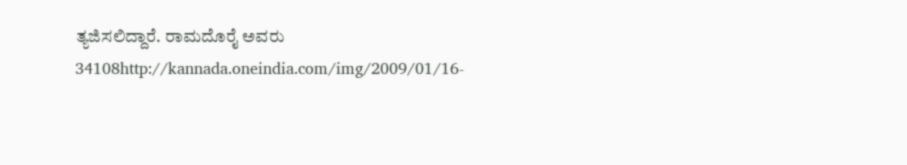ತ್ಯಜಿಸಲಿದ್ದಾರೆ. ರಾಮದೊರೈ ಅವರು 34108http://kannada.oneindia.com/img/2009/01/16-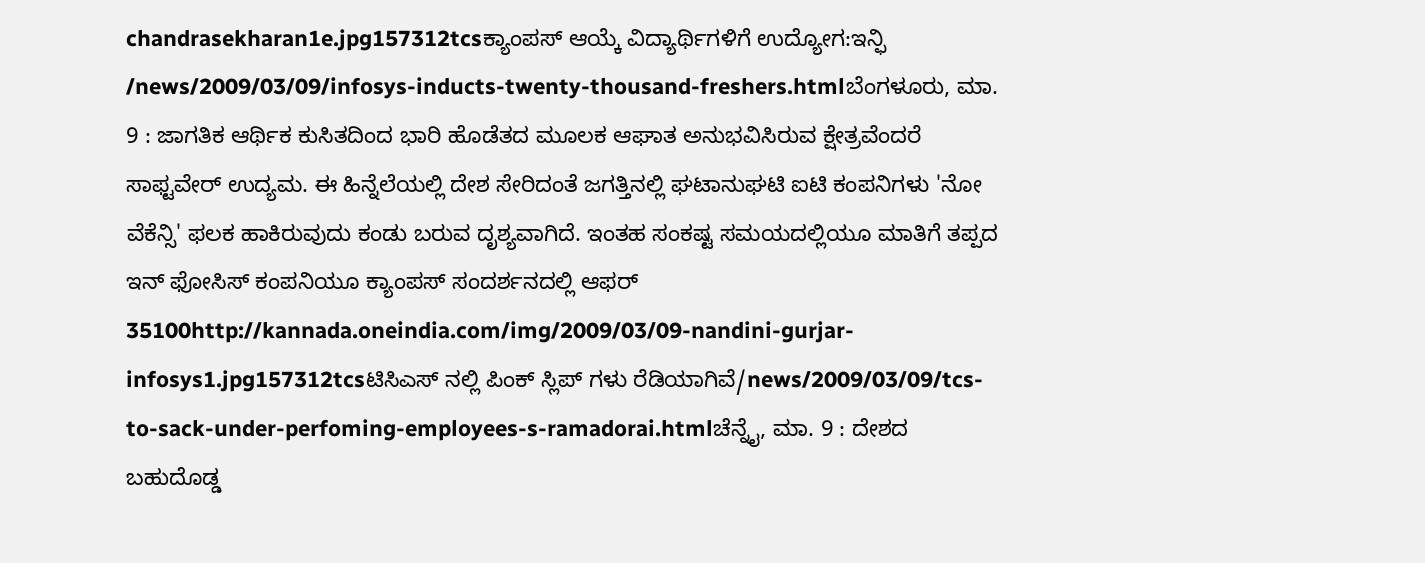chandrasekharan1e.jpg157312tcsಕ್ಯಾಂಪಸ್ ಆಯ್ಕೆ ವಿದ್ಯಾರ್ಥಿಗಳಿಗೆ ಉದ್ಯೋಗ:ಇನ್ಫಿ /news/2009/03/09/infosys-inducts-twenty-thousand-freshers.htmlಬೆಂಗಳೂರು, ಮಾ. 9 : ಜಾಗತಿಕ ಆರ್ಥಿಕ ಕುಸಿತದಿಂದ ಭಾರಿ ಹೊಡೆತದ ಮೂಲಕ ಆಘಾತ ಅನುಭವಿಸಿರುವ ಕ್ಷೇತ್ರವೆಂದರೆ ಸಾಫ್ಟವೇರ್ ಉದ್ಯಮ. ಈ ಹಿನ್ನೆಲೆಯಲ್ಲಿ ದೇಶ ಸೇರಿದಂತೆ ಜಗತ್ತಿನಲ್ಲಿ ಘಟಾನುಘಟಿ ಐಟಿ ಕಂಪನಿಗಳು 'ನೋ ವೆಕೆನ್ಸಿ' ಫಲಕ ಹಾಕಿರುವುದು ಕಂಡು ಬರುವ ದೃಶ್ಯವಾಗಿದೆ. ಇಂತಹ ಸಂಕಷ್ಟ ಸಮಯದಲ್ಲಿಯೂ ಮಾತಿಗೆ ತಪ್ಪದ ಇನ್ ಫೋಸಿಸ್ ಕಂಪನಿಯೂ ಕ್ಯಾಂಪಸ್ ಸಂದರ್ಶನದಲ್ಲಿ ಆಫರ್ 35100http://kannada.oneindia.com/img/2009/03/09-nandini-gurjar-infosys1.jpg157312tcsಟಿಸಿಎಸ್ ನಲ್ಲಿ ಪಿಂಕ್ ಸ್ಲಿಪ್ ಗಳು ರೆಡಿಯಾಗಿವೆ/news/2009/03/09/tcs-to-sack-under-perfoming-employees-s-ramadorai.htmlಚೆನ್ನೈ, ಮಾ. 9 : ದೇಶದ ಬಹುದೊಡ್ಡ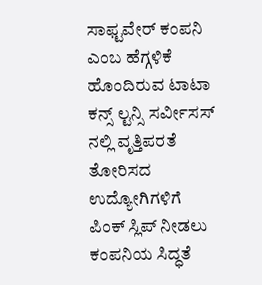ಸಾಫ್ಟವೇರ್ ಕಂಪನಿ ಎಂಬ ಹೆಗ್ಗಳಿಕೆ ಹೊಂದಿರುವ ಟಾಟಾ ಕನ್ಸ್ ಲ್ಟನ್ಸಿ ಸರ್ವೀಸಸ್ ನಲ್ಲಿ ವೃತ್ತಿಪರತೆ ತೋರಿಸದ ಉದ್ಯೋಗಿಗಳಿಗೆ ಪಿಂಕ್ ಸ್ಲಿಪ್ ನೀಡಲು ಕಂಪನಿಯ ಸಿದ್ಧತೆ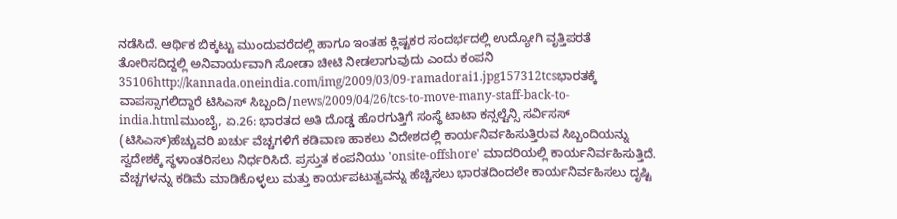ನಡೆಸಿದೆ. ಆರ್ಥಿಕ ಬಿಕ್ಕಟ್ಟು ಮುಂದುವರೆದಲ್ಲಿ ಹಾಗೂ ಇಂತಹ ಕ್ಲಿಷ್ಟಕರ ಸಂದರ್ಭದಲ್ಲಿ ಉದ್ಯೋಗಿ ವೃತ್ತಿಪರತೆ ತೋರಿಸದಿದ್ದಲ್ಲಿ ಅನಿವಾರ್ಯವಾಗಿ ಸೋಡಾ ಚೀಟಿ ನೀಡಲಾಗುವುದು ಎಂದು ಕಂಪನಿ 35106http://kannada.oneindia.com/img/2009/03/09-ramadorai1.jpg157312tcsಭಾರತಕ್ಕೆ ವಾಪಸ್ಸಾಗಲಿದ್ದಾರೆ ಟಿಸಿಎಸ್ ಸಿಬ್ಬಂದಿ/news/2009/04/26/tcs-to-move-many-staff-back-to-india.htmlಮುಂಬೈ, ಏ.26: ಭಾರತದ ಅತಿ ದೊಡ್ಡ ಹೊರಗುತ್ತಿಗೆ ಸಂಸ್ಥೆ ಟಾಟಾ ಕನ್ಸಲ್ಟೆನ್ಸಿ ಸರ್ವಿಸಸ್ (ಟಿಸಿಎಸ್)ಹೆಚ್ಚುವರಿ ಖರ್ಚು ವೆಚ್ಚಗಳಿಗೆ ಕಡಿವಾಣ ಹಾಕಲು ವಿದೇಶದಲ್ಲಿ ಕಾರ್ಯನಿರ್ವಹಿಸುತ್ತಿರುವ ಸಿಬ್ಬಂದಿಯನ್ನು ಸ್ವದೇಶಕ್ಕೆ ಸ್ಥಳಾಂತರಿಸಲು ನಿರ್ಧರಿಸಿದೆ. ಪ್ರಸ್ತುತ ಕಂಪನಿಯು 'onsite-offshore' ಮಾದರಿಯಲ್ಲಿ ಕಾರ್ಯನಿರ್ವಹಿಸುತ್ತಿದೆ. ವೆಚ್ಚಗಳನ್ನು ಕಡಿಮೆ ಮಾಡಿಕೊಳ್ಳಲು ಮತ್ತು ಕಾರ್ಯಪಟುತ್ವವನ್ನು ಹೆಚ್ಚಿಸಲು ಭಾರತದಿಂದಲೇ ಕಾರ್ಯನಿರ್ವಹಿಸಲು ದೃಷ್ಟಿ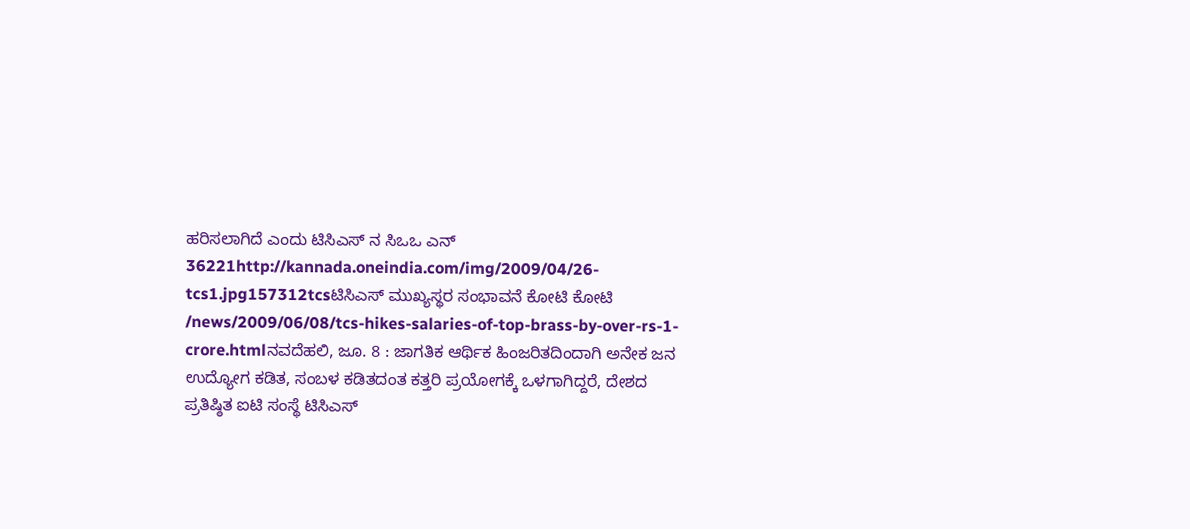ಹರಿಸಲಾಗಿದೆ ಎಂದು ಟಿಸಿಎಸ್ ನ ಸಿಒಒ ಎನ್ 36221http://kannada.oneindia.com/img/2009/04/26-tcs1.jpg157312tcsಟಿಸಿಎಸ್ ಮುಖ್ಯಸ್ಥರ ಸಂಭಾವನೆ ಕೋಟಿ ಕೋಟಿ /news/2009/06/08/tcs-hikes-salaries-of-top-brass-by-over-rs-1-crore.htmlನವದೆಹಲಿ, ಜೂ. 8 : ಜಾಗತಿಕ ಆರ್ಥಿಕ ಹಿಂಜರಿತದಿಂದಾಗಿ ಅನೇಕ ಜನ ಉದ್ಯೋಗ ಕಡಿತ, ಸಂಬಳ ಕಡಿತದಂತ ಕತ್ತರಿ ಪ್ರಯೋಗಕ್ಕೆ ಒಳಗಾಗಿದ್ದರೆ, ದೇಶದ ಪ್ರತಿಷ್ಠಿತ ಐಟಿ ಸಂಸ್ಥೆ ಟಿಸಿಎಸ್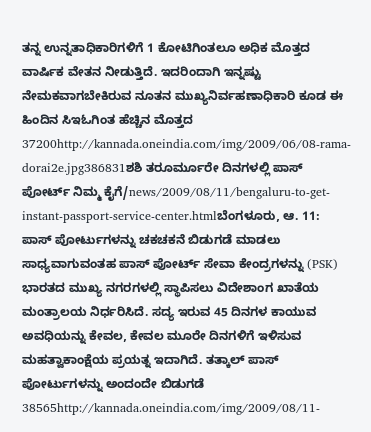ತನ್ನ ಉನ್ನತಾಧಿಕಾರಿಗಳಿಗೆ 1 ಕೋಟಿಗಿಂತಲೂ ಅಧಿಕ ಮೊತ್ತದ ವಾರ್ಷಿಕ ವೇತನ ನೀಡುತ್ತಿದೆ. ಇದರಿಂದಾಗಿ ಇನ್ನಷ್ಟು ನೇಮಕವಾಗಬೇಕಿರುವ ನೂತನ ಮುಖ್ಯನಿರ್ವಹಣಾಧಿಕಾರಿ ಕೂಡ ಈ ಹಿಂದಿನ ಸಿಇಓಗಿಂತ ಹೆಚ್ಚಿನ ಮೊತ್ತದ 37200http://kannada.oneindia.com/img/2009/06/08-rama-dorai2e.jpg386831ಶಶಿ ತರೂರ್ಮೂರೇ ದಿನಗಳಲ್ಲಿ ಪಾಸ್ ಪೋರ್ಟ್ ನಿಮ್ಮ ಕೈಗೆ/news/2009/08/11/bengaluru-to-get-instant-passport-service-center.htmlಬೆಂಗಳೂರು, ಆ. 11: ಪಾಸ್ ಪೋರ್ಟುಗಳನ್ನು ಚಕಚಕನೆ ಬಿಡುಗಡೆ ಮಾಡಲು ಸಾಧ್ಯವಾಗುವಂತಹ ಪಾಸ್ ಪೋರ್ಟ್ ಸೇವಾ ಕೇಂದ್ರಗಳನ್ನು (PSK) ಭಾರತದ ಮುಖ್ಯ ನಗರಗಳಲ್ಲಿ ಸ್ಥಾಪಿಸಲು ವಿದೇಶಾಂಗ ಖಾತೆಯ ಮಂತ್ರಾಲಯ ನಿರ್ಧರಿಸಿದೆ. ಸದ್ಯ ಇರುವ 45 ದಿನಗಳ ಕಾಯುವ ಅವಧಿಯನ್ನು ಕೇವಲ, ಕೇವಲ ಮೂರೇ ದಿನಗಳಿಗೆ ಇಳಿಸುವ ಮಹತ್ವಾಕಾಂಕ್ಷೆಯ ಪ್ರಯತ್ನ ಇದಾಗಿದೆ. ತತ್ಕಾಲ್ ಪಾಸ್ ಪೋರ್ಟುಗಳನ್ನು ಅಂದಂದೇ ಬಿಡುಗಡೆ 38565http://kannada.oneindia.com/img/2009/08/11-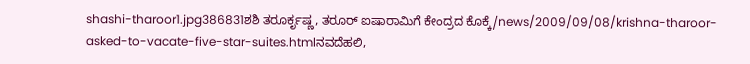shashi-tharoor1.jpg386831ಶಶಿ ತರೂರ್ಕೃಷ್ಣ, ತರೂರ್ ಐಷಾರಾಮಿಗೆ ಕೇಂದ್ರದ ಕೊಕ್ಕೆ/news/2009/09/08/krishna-tharoor-asked-to-vacate-five-star-suites.htmlನವದೆಹಲಿ,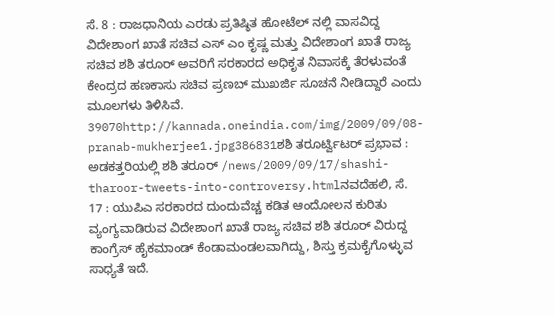ಸೆ. 8 : ರಾಜಧಾನಿಯ ಎರಡು ಪ್ರತಿಷ್ಠಿತ ಹೋಟೆಲ್ ನಲ್ಲಿ ವಾಸವಿದ್ದ ವಿದೇಶಾಂಗ ಖಾತೆ ಸಚಿವ ಎಸ್ ಎಂ ಕೃಷ್ಣ ಮತ್ತು ವಿದೇಶಾಂಗ ಖಾತೆ ರಾಜ್ಯ ಸಚಿವ ಶಶಿ ತರೂರ್ ಅವರಿಗೆ ಸರಕಾರದ ಅಧಿಕೃತ ನಿವಾಸಕ್ಕೆ ತೆರಳುವಂತೆ ಕೇಂದ್ರದ ಹಣಕಾಸು ಸಚಿವ ಪ್ರಣಬ್ ಮುಖರ್ಜಿ ಸೂಚನೆ ನೀಡಿದ್ದಾರೆ ಎಂದು ಮೂಲಗಳು ತಿಳಿಸಿವೆ. 39070http://kannada.oneindia.com/img/2009/09/08-pranab-mukherjee1.jpg386831ಶಶಿ ತರೂರ್ಟ್ವಿಟರ್ ಪ್ರಭಾವ : ಅಡಕತ್ತರಿಯಲ್ಲಿ ಶಶಿ ತರೂರ್ /news/2009/09/17/shashi-tharoor-tweets-into-controversy.htmlನವದೆಹಲಿ, ಸೆ. 17 : ಯುಪಿಎ ಸರಕಾರದ ದುಂದುವೆಚ್ಚ ಕಡಿತ ಆಂದೋಲನ ಕುರಿತು ವ್ಯಂಗ್ಯವಾಡಿರುವ ವಿದೇಶಾಂಗ ಖಾತೆ ರಾಜ್ಯ ಸಚಿವ ಶಶಿ ತರೂರ್ ವಿರುದ್ದ ಕಾಂಗ್ರೆಸ್ ಹೈಕಮಾಂಡ್ ಕೆಂಡಾಮಂಡಲವಾಗಿದ್ದು, ಶಿಸ್ತು ಕ್ರಮಕೈಗೊಳ್ಳುವ ಸಾಧ್ಯತೆ ಇದೆ.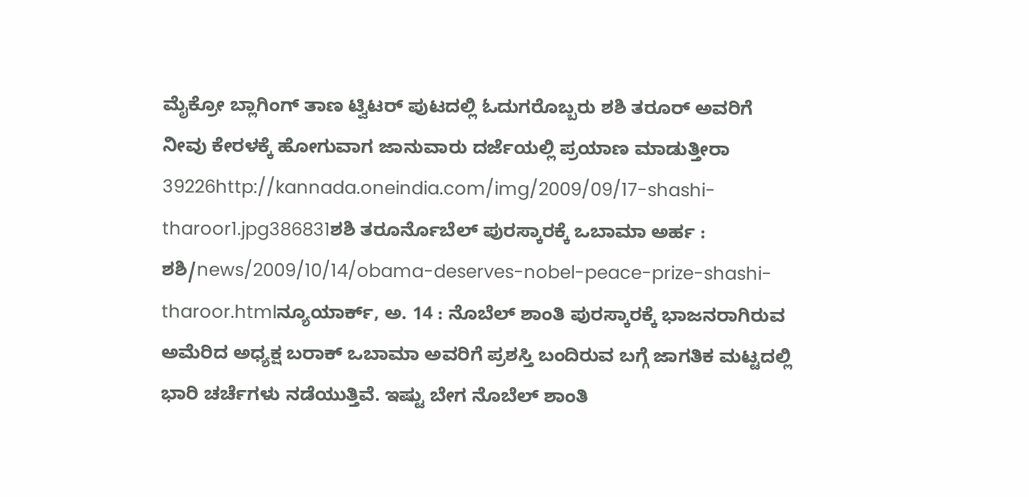ಮೈಕ್ರೋ ಬ್ಲಾಗಿಂಗ್ ತಾಣ ಟ್ವಿಟರ್ ಪುಟದಲ್ಲಿ ಓದುಗರೊಬ್ಬರು ಶಶಿ ತರೂರ್ ಅವರಿಗೆ ನೀವು ಕೇರಳಕ್ಕೆ ಹೋಗುವಾಗ ಜಾನುವಾರು ದರ್ಜೆಯಲ್ಲಿ ಪ್ರಯಾಣ ಮಾಡುತ್ತೀರಾ 39226http://kannada.oneindia.com/img/2009/09/17-shashi-tharoor1.jpg386831ಶಶಿ ತರೂರ್ನೊಬೆಲ್ ಪುರಸ್ಕಾರಕ್ಕೆ ಒಬಾಮಾ ಅರ್ಹ : ಶಶಿ/news/2009/10/14/obama-deserves-nobel-peace-prize-shashi-tharoor.htmlನ್ಯೂಯಾರ್ಕ್, ಅ. 14 : ನೊಬೆಲ್ ಶಾಂತಿ ಪುರಸ್ಕಾರಕ್ಕೆ ಭಾಜನರಾಗಿರುವ ಅಮೆರಿದ ಅಧ್ಯಕ್ಷ ಬರಾಕ್ ಒಬಾಮಾ ಅವರಿಗೆ ಪ್ರಶಸ್ತಿ ಬಂದಿರುವ ಬಗ್ಗೆ ಜಾಗತಿಕ ಮಟ್ಟದಲ್ಲಿ ಭಾರಿ ಚರ್ಚೆಗಳು ನಡೆಯುತ್ತಿವೆ. ಇಷ್ಟು ಬೇಗ ನೊಬೆಲ್ ಶಾಂತಿ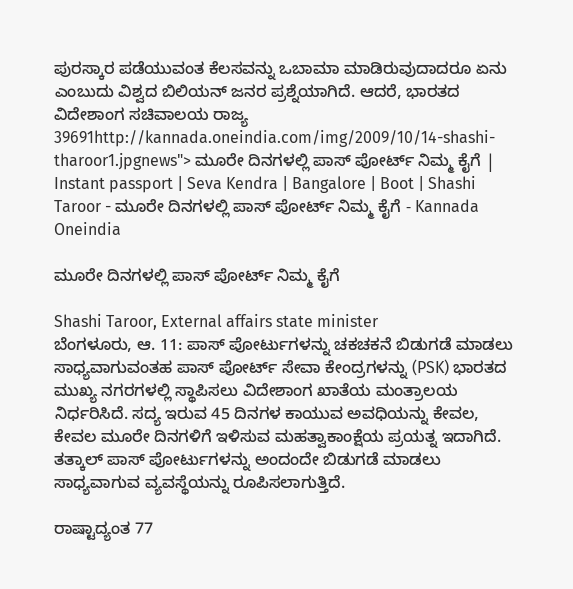ಪುರಸ್ಕಾರ ಪಡೆಯುವಂತ ಕೆಲಸವನ್ನು ಒಬಾಮಾ ಮಾಡಿರುವುದಾದರೂ ಏನು ಎಂಬುದು ವಿಶ್ವದ ಬಿಲಿಯನ್ ಜನರ ಪ್ರಶ್ನೆಯಾಗಿದೆ. ಆದರೆ, ಭಾರತದ ವಿದೇಶಾಂಗ ಸಚಿವಾಲಯ ರಾಜ್ಯ 39691http://kannada.oneindia.com/img/2009/10/14-shashi-tharoor1.jpgnews"> ಮೂರೇ ದಿನಗಳಲ್ಲಿ ಪಾಸ್ ಪೋರ್ಟ್ ನಿಮ್ಮ ಕೈಗೆ | Instant passport | Seva Kendra | Bangalore | Boot | Shashi Taroor - ಮೂರೇ ದಿನಗಳಲ್ಲಿ ಪಾಸ್ ಪೋರ್ಟ್ ನಿಮ್ಮ ಕೈಗೆ - Kannada Oneindia

ಮೂರೇ ದಿನಗಳಲ್ಲಿ ಪಾಸ್ ಪೋರ್ಟ್ ನಿಮ್ಮ ಕೈಗೆ

Shashi Taroor, External affairs state minister
ಬೆಂಗಳೂರು, ಆ. 11: ಪಾಸ್ ಪೋರ್ಟುಗಳನ್ನು ಚಕಚಕನೆ ಬಿಡುಗಡೆ ಮಾಡಲು ಸಾಧ್ಯವಾಗುವಂತಹ ಪಾಸ್ ಪೋರ್ಟ್ ಸೇವಾ ಕೇಂದ್ರಗಳನ್ನು (PSK) ಭಾರತದ ಮುಖ್ಯ ನಗರಗಳಲ್ಲಿ ಸ್ಥಾಪಿಸಲು ವಿದೇಶಾಂಗ ಖಾತೆಯ ಮಂತ್ರಾಲಯ ನಿರ್ಧರಿಸಿದೆ. ಸದ್ಯ ಇರುವ 45 ದಿನಗಳ ಕಾಯುವ ಅವಧಿಯನ್ನು ಕೇವಲ, ಕೇವಲ ಮೂರೇ ದಿನಗಳಿಗೆ ಇಳಿಸುವ ಮಹತ್ವಾಕಾಂಕ್ಷೆಯ ಪ್ರಯತ್ನ ಇದಾಗಿದೆ. ತತ್ಕಾಲ್ ಪಾಸ್ ಪೋರ್ಟುಗಳನ್ನು ಅಂದಂದೇ ಬಿಡುಗಡೆ ಮಾಡಲು ಸಾಧ್ಯವಾಗುವ ವ್ಯವಸ್ಥೆಯನ್ನು ರೂಪಿಸಲಾಗುತ್ತಿದೆ.

ರಾಷ್ಟಾದ್ಯಂತ 77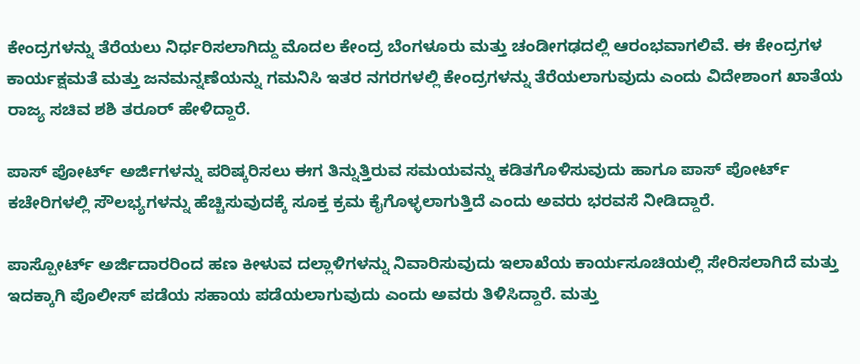ಕೇಂದ್ರಗಳನ್ನು ತೆರೆಯಲು ನಿರ್ಧರಿಸಲಾಗಿದ್ದು ಮೊದಲ ಕೇಂದ್ರ ಬೆಂಗಳೂರು ಮತ್ತು ಚಂಡೀಗಢದಲ್ಲಿ ಆರಂಭವಾಗಲಿವೆ. ಈ ಕೇಂದ್ರಗಳ ಕಾರ್ಯಕ್ಷಮತೆ ಮತ್ತು ಜನಮನ್ನಣೆಯನ್ನು ಗಮನಿಸಿ ಇತರ ನಗರಗಳಲ್ಲಿ ಕೇಂದ್ರಗಳನ್ನು ತೆರೆಯಲಾಗುವುದು ಎಂದು ವಿದೇಶಾಂಗ ಖಾತೆಯ ರಾಜ್ಯ ಸಚಿವ ಶಶಿ ತರೂರ್ ಹೇಳಿದ್ದಾರೆ.

ಪಾಸ್ ಪೋರ್ಟ್ ಅರ್ಜಿಗಳನ್ನು ಪರಿಷ್ಕರಿಸಲು ಈಗ ತಿನ್ನುತ್ತಿರುವ ಸಮಯವನ್ನು ಕಡಿತಗೊಳಿಸುವುದು ಹಾಗೂ ಪಾಸ್ ಪೋರ್ಟ್ ಕಚೇರಿಗಳಲ್ಲಿ ಸೌಲಭ್ಯಗಳನ್ನು ಹೆಚ್ಚಿಸುವುದಕ್ಕೆ ಸೂಕ್ತ ಕ್ರಮ ಕೈಗೊಳ್ಳಲಾಗುತ್ತಿದೆ ಎಂದು ಅವರು ಭರವಸೆ ನೀಡಿದ್ದಾರೆ.

ಪಾಸ್ಪೋರ್ಟ್ ಅರ್ಜಿದಾರರಿಂದ ಹಣ ಕೀಳುವ ದಲ್ಲಾಳಿಗಳನ್ನು ನಿವಾರಿಸುವುದು ಇಲಾಖೆಯ ಕಾರ್ಯಸೂಚಿಯಲ್ಲಿ ಸೇರಿಸಲಾಗಿದೆ ಮತ್ತು ಇದಕ್ಕಾಗಿ ಪೊಲೀಸ್ ಪಡೆಯ ಸಹಾಯ ಪಡೆಯಲಾಗುವುದು ಎಂದು ಅವರು ತಿಳಿಸಿದ್ದಾರೆ. ಮತ್ತು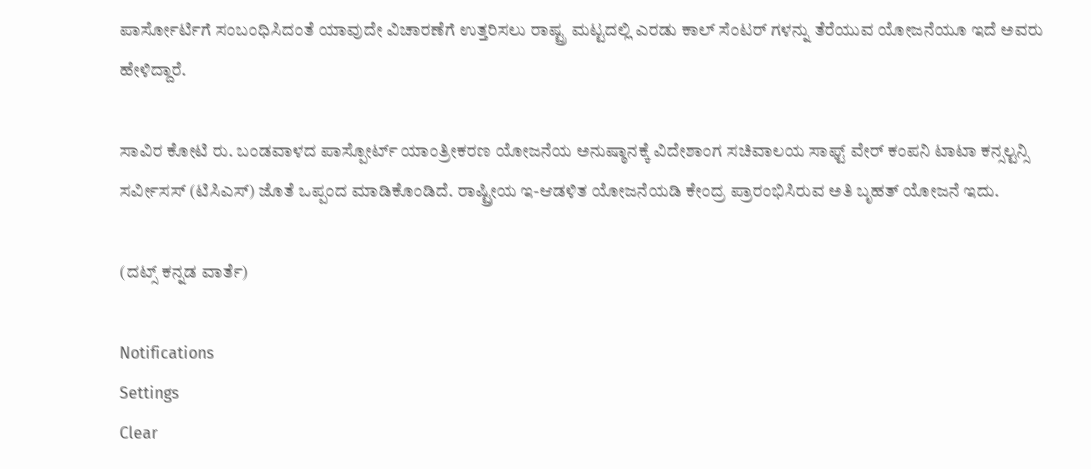ಪಾರ್ಸೋರ್ಟಿಗೆ ಸಂಬಂಧಿಸಿದಂತೆ ಯಾವುದೇ ವಿಚಾರಣೆಗೆ ಉತ್ತರಿಸಲು ರಾಷ್ಟ್ರ ಮಟ್ಟದಲ್ಲಿ ಎರಡು ಕಾಲ್ ಸೆಂಟರ್ ಗಳನ್ನು ತೆರೆಯುವ ಯೋಜನೆಯೂ ಇದೆ ಅವರು ಹೇಳಿದ್ದಾರೆ.

ಸಾವಿರ ಕೋಟಿ ರು. ಬಂಡವಾಳದ ಪಾಸ್ಪೋರ್ಟ್ ಯಾಂತ್ರೀಕರಣ ಯೋಜನೆಯ ಅನುಷ್ಠಾನಕ್ಕೆ ವಿದೇಶಾಂಗ ಸಚಿವಾಲಯ ಸಾಫ್ಟ್ ವೇರ್ ಕಂಪನಿ ಟಾಟಾ ಕನ್ಸಲ್ಟನ್ಸಿ ಸರ್ವೀಸಸ್ (ಟಿಸಿಎಸ್) ಜೊತೆ ಒಪ್ಪಂದ ಮಾಡಿಕೊಂಡಿದೆ. ರಾಷ್ಟ್ರೀಯ ಇ-ಆಡಳಿತ ಯೋಜನೆಯಡಿ ಕೇಂದ್ರ ಪ್ರಾರಂಭಿಸಿರುವ ಅತಿ ಬೃಹತ್ ಯೋಜನೆ ಇದು.

(ದಟ್ಸ್ ಕನ್ನಡ ವಾರ್ತೆ)

Notifications
Settings
Clear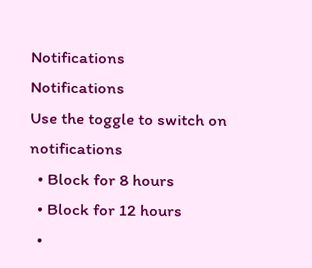Notifications
Notifications
Use the toggle to switch on notifications
  • Block for 8 hours
  • Block for 12 hours
  •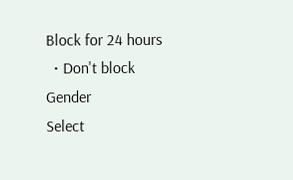Block for 24 hours
  • Don't block
Gender
Select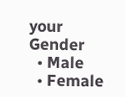your Gender
  • Male
  • Female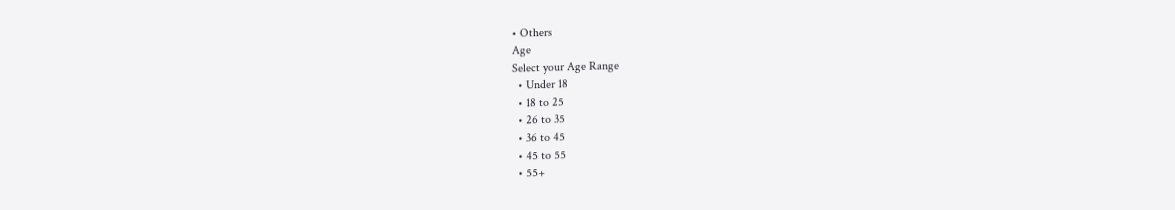• Others
Age
Select your Age Range
  • Under 18
  • 18 to 25
  • 26 to 35
  • 36 to 45
  • 45 to 55
  • 55+